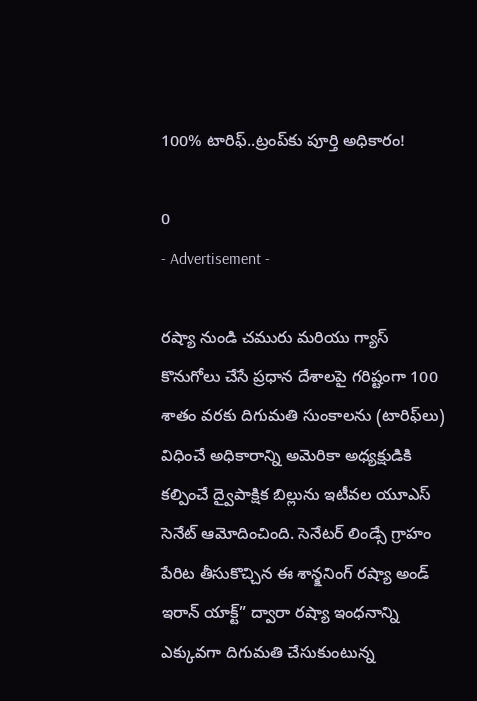100% టారిఫ్..ట్రంప్‌కు పూర్తి అధికారం!

0
- Advertisement -

రష్యా నుండి చమురు మరియు గ్యాస్ కొనుగోలు చేసే ప్రధాన దేశాలపై గరిష్టంగా 100 శాతం వరకు దిగుమతి సుంకాలను (టారిఫ్‌లు) విధించే అధికారాన్ని అమెరికా అధ్యక్షుడికి కల్పించే ద్వైపాక్షిక బిల్లును ఇటీవల యూఎస్ సెనేట్ ఆమోదించింది. సెనేటర్ లిండ్సే గ్రాహం పేరిట తీసుకొచ్చిన ఈ శాన్క్షనింగ్ రష్యా అండ్ ఇరాన్ యాక్ట్” ద్వారా రష్యా ఇంధనాన్ని ఎక్కువగా దిగుమతి చేసుకుంటున్న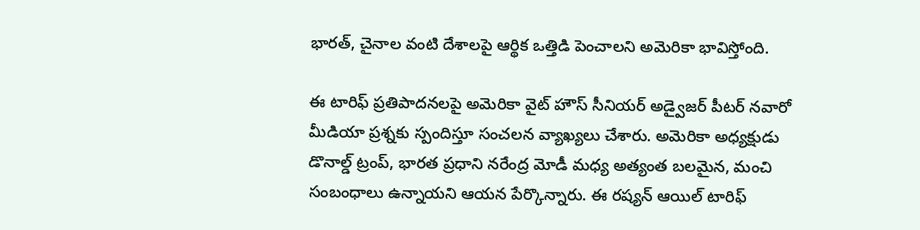భారత్, చైనాల వంటి దేశాలపై ఆర్థిక ఒత్తిడి పెంచాలని అమెరికా భావిస్తోంది.

ఈ టారిఫ్ ప్రతిపాదనలపై అమెరికా వైట్ హౌస్ సీనియర్ అడ్వైజర్ పీటర్ నవారో మీడియా ప్రశ్నకు స్పందిస్తూ సంచలన వ్యాఖ్యలు చేశారు. అమెరికా అధ్యక్షుడు డొనాల్డ్ ట్రంప్, భారత ప్రధాని నరేంద్ర మోడీ మధ్య అత్యంత బలమైన, మంచి సంబంధాలు ఉన్నాయని ఆయన పేర్కొన్నారు. ఈ రష్యన్ ఆయిల్ టారిఫ్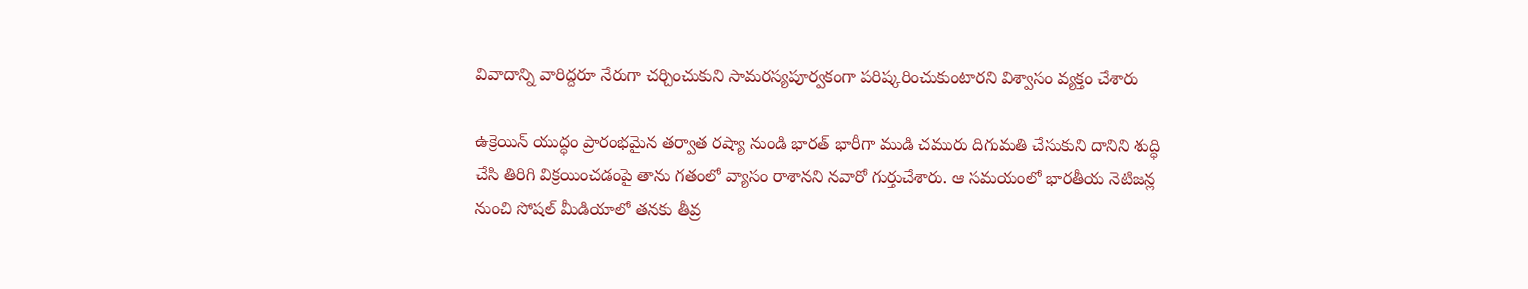వివాదాన్ని వారిద్దరూ నేరుగా చర్చించుకుని సామరస్యపూర్వకంగా పరిష్కరించుకుంటారని విశ్వాసం వ్యక్తం చేశారు

ఉక్రెయిన్ యుద్ధం ప్రారంభమైన తర్వాత రష్యా నుండి భారత్ భారీగా ముడి చమురు దిగుమతి చేసుకుని దానిని శుద్ధి చేసి తిరిగి విక్రయించడంపై తాను గతంలో వ్యాసం రాశానని నవారో గుర్తుచేశారు. ఆ సమయంలో భారతీయ నెటిజన్ల నుంచి సోషల్ మీడియాలో తనకు తీవ్ర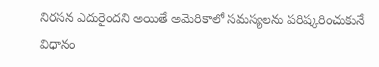నిరసన ఎదురైందని అయితే అమెరికాలో సమస్యలను పరిష్కరించుకునే విధానం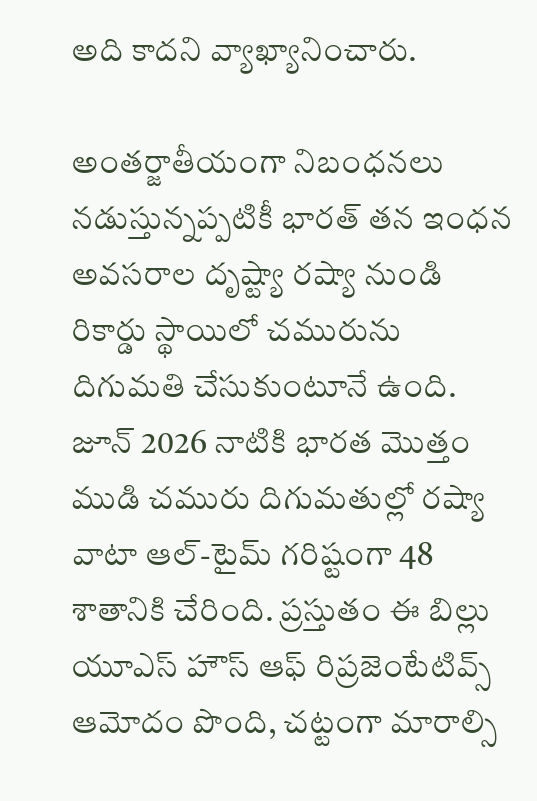అది కాదని వ్యాఖ్యానించారు.

అంతర్జాతీయంగా నిబంధనలు నడుస్తున్నప్పటికీ భారత్ తన ఇంధన అవసరాల దృష్ట్యా రష్యా నుండి రికార్డు స్థాయిలో చమురును దిగుమతి చేసుకుంటూనే ఉంది. జూన్ 2026 నాటికి భారత మొత్తం ముడి చమురు దిగుమతుల్లో రష్యా వాటా ఆల్-టైమ్ గరిష్టంగా 48 శాతానికి చేరింది. ప్రస్తుతం ఈ బిల్లు యూఎస్ హౌస్ ఆఫ్ రిప్రజెంటేటివ్స్ ఆమోదం పొంది, చట్టంగా మారాల్సి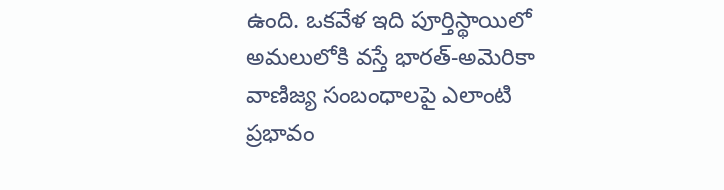ఉంది. ఒకవేళ ఇది పూర్తిస్థాయిలో అమలులోకి వస్తే భారత్-అమెరికా వాణిజ్య సంబంధాలపై ఎలాంటి ప్రభావం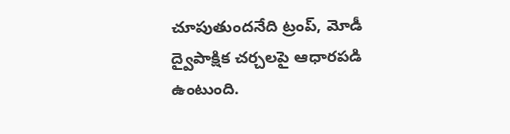చూపుతుందనేది ట్రంప్, మోడీ ద్వైపాక్షిక చర్చలపై ఆధారపడి ఉంటుంది.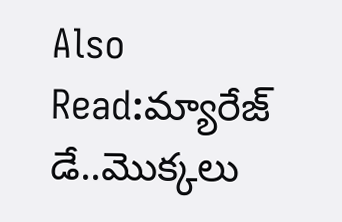Also Read:మ్యారేజ్ డే..మొక్కలు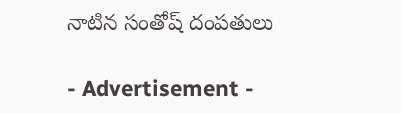నాటిన సంతోష్ దంపతులు

- Advertisement -